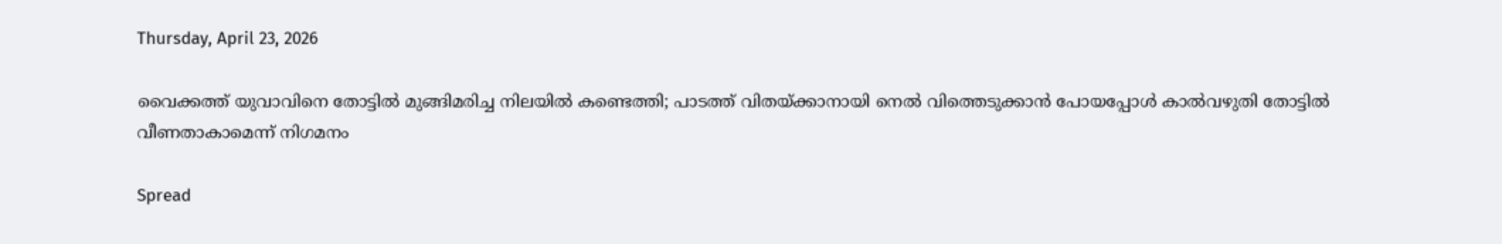Thursday, April 23, 2026

വൈക്കത്ത് യുവാവിനെ തോട്ടില്‍ മുങ്ങിമരിച്ച നിലയില്‍ കണ്ടെത്തി; പാടത്ത് വിതയ്ക്കാനായി നെല്‍ വിത്തെടുക്കാന്‍ പോയപ്പോൾ കാൽവഴുതി തോട്ടിൽ വീണതാകാമെന്ന് നിഗമനം

Spread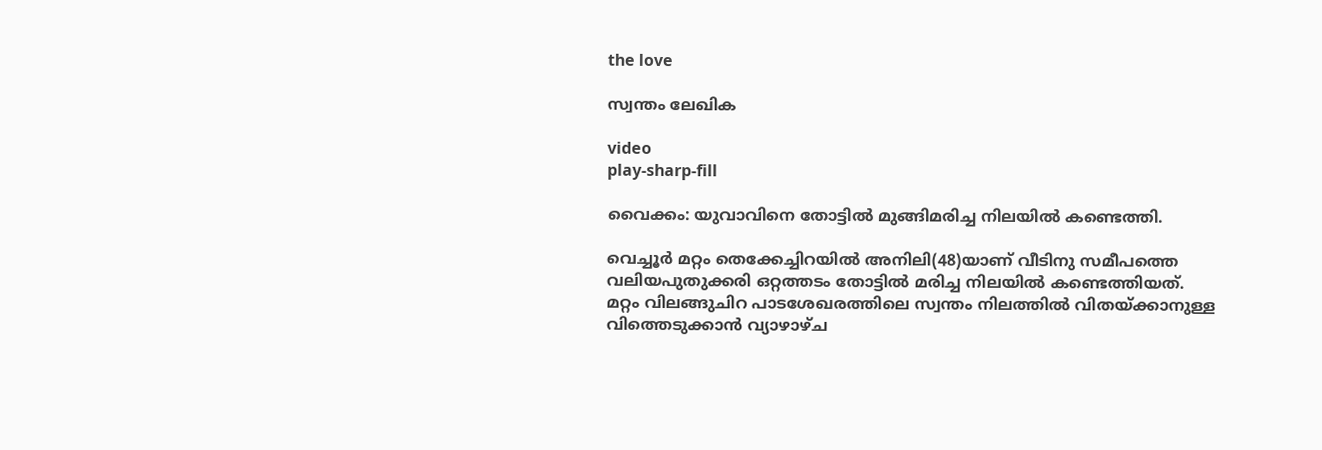the love

സ്വന്തം ലേഖിക

video
play-sharp-fill

വൈക്കം: യുവാവിനെ തോട്ടില്‍ മുങ്ങിമരിച്ച നിലയില്‍ കണ്ടെത്തി.

വെച്ചൂര്‍ മറ്റം തെക്കേച്ചിറയില്‍ അനിലി(48)യാണ് വീടിനു സമീപത്തെ വലിയപുതുക്കരി ഒറ്റത്തടം തോട്ടില്‍ മരിച്ച നിലയില്‍ കണ്ടെത്തിയത്.
മറ്റം വിലങ്ങുചിറ പാടശേഖരത്തിലെ സ്വന്തം നിലത്തില്‍ വിതയ്ക്കാനുള്ള വിത്തെടുക്കാന്‍ വ്യാഴാഴ്ച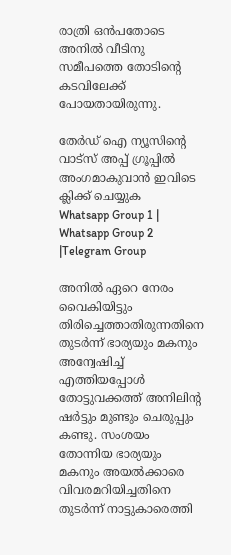രാത്രി ഒൻപതോടെ അനില്‍ വീടിനു സമീപത്തെ തോടിന്‍റെ കടവിലേക്ക് പോയതായിരുന്നു.

തേർഡ് ഐ ന്യൂസിന്റെ വാട്സ് അപ്പ് ഗ്രൂപ്പിൽ അംഗമാകുവാൻ ഇവിടെ ക്ലിക്ക് ചെയ്യുക
Whatsapp Group 1 | Whatsapp Group 2 |Telegram Group

അനില്‍ ഏറെ നേരം വൈകിയിട്ടും തിരിച്ചെത്താതിരുന്നതിനെ തുടര്‍ന്ന് ഭാര്യയും മകനും അന്വേഷിച്ച്‌ എത്തിയപ്പോള്‍ തോട്ടുവക്കത്ത് അനിലിന്‍റ ഷര്‍ട്ടും മുണ്ടും ചെരുപ്പും കണ്ടു. സംശയം തോന്നിയ ഭാര്യയും മകനും അയല്‍ക്കാരെ വിവരമറിയിച്ചതിനെ തുടര്‍ന്ന് നാട്ടുകാരെത്തി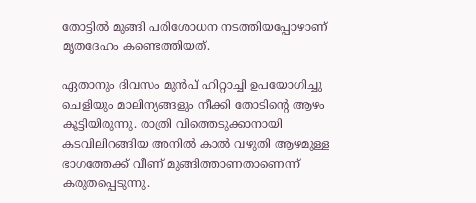തോട്ടില്‍ മുങ്ങി പരിശോധന നടത്തിയപ്പോഴാണ് മൃതദേഹം കണ്ടെത്തിയത്.

ഏതാനും ദിവസം മുൻപ് ഹിറ്റാച്ചി ഉപയോഗിച്ചു ചെളിയും മാലിന്യങ്ങളും നീക്കി തോടിന്‍റെ ആഴം കൂട്ടിയിരുന്നു. രാത്രി വിത്തെടുക്കാനായി കടവിലിറങ്ങിയ അനില്‍ കാല്‍ വഴുതി ആഴമുള്ള ഭാഗത്തേക്ക് വീണ് മുങ്ങിത്താണതാണെന്ന് കരുതപ്പെടുന്നു.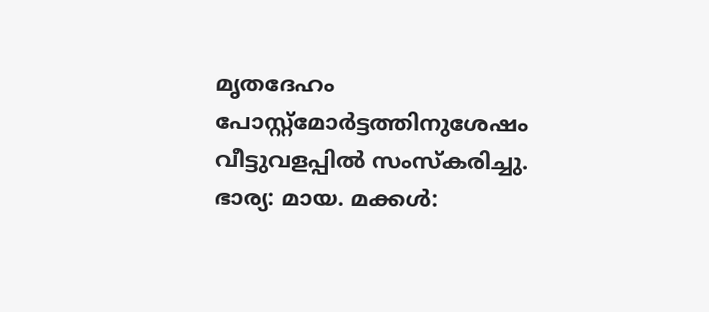മൃതദേഹം പോസ്റ്റ്മോര്‍ട്ടത്തിനുശേഷം വീട്ടുവളപ്പില്‍ സംസ്കരിച്ചു. ഭാര്യ: മായ. മക്കള്‍: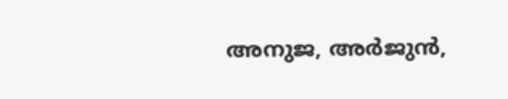അനുജ, അര്‍ജുന്‍,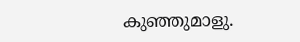കുഞ്ഞുമാളു.